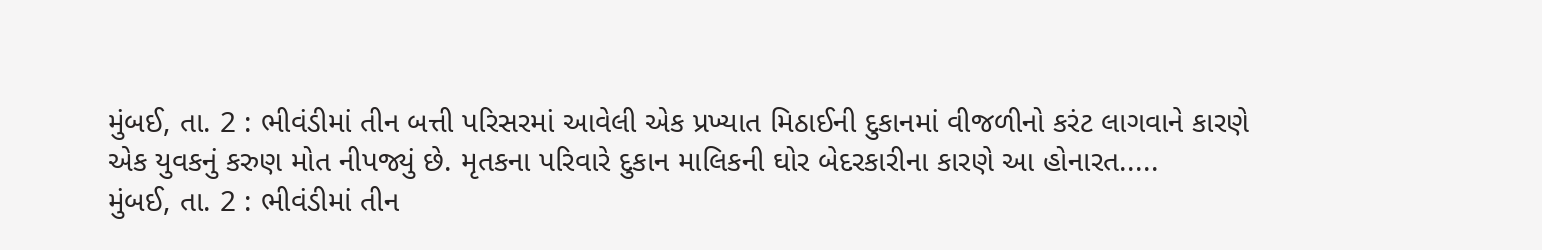મુંબઈ, તા. 2 : ભીવંડીમાં તીન બત્તી પરિસરમાં આવેલી એક પ્રખ્યાત મિઠાઈની દુકાનમાં વીજળીનો કરંટ લાગવાને કારણે એક યુવકનું કરુણ મોત નીપજ્યું છે. મૃતકના પરિવારે દુકાન માલિકની ઘોર બેદરકારીના કારણે આ હોનારત.....
મુંબઈ, તા. 2 : ભીવંડીમાં તીન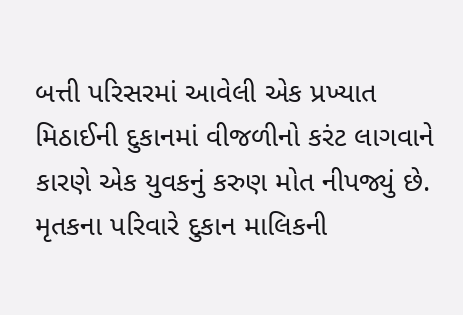બત્તી પરિસરમાં આવેલી એક પ્રખ્યાત મિઠાઈની દુકાનમાં વીજળીનો કરંટ લાગવાને કારણે એક યુવકનું કરુણ મોત નીપજ્યું છે. મૃતકના પરિવારે દુકાન માલિકની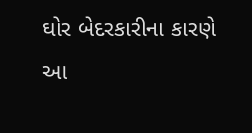ઘોર બેદરકારીના કારણે આ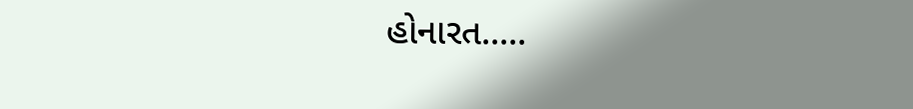હોનારત.....